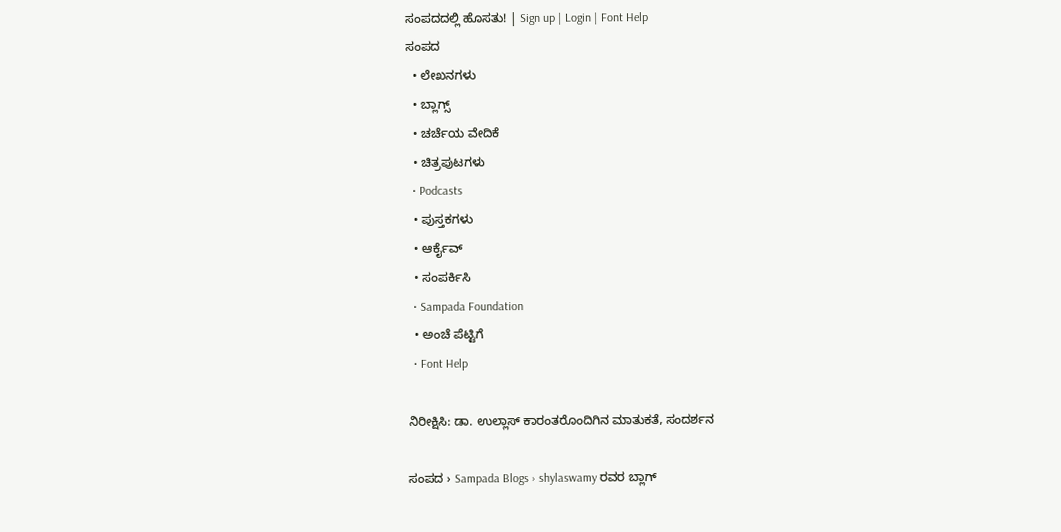ಸಂಪದದಲ್ಲಿ ಹೊಸತು! | Sign up | Login | Font Help
ಸಂಪದ
  • ಲೇಖನಗಳು
  • ಬ್ಲಾಗ್ಸ್
  • ಚರ್ಚೆಯ ವೇದಿಕೆ
  • ಚಿತ್ರಪುಟಗಳು
  • Podcasts
  • ಪುಸ್ತಕಗಳು
  • ಆರ್ಕೈವ್
  • ಸಂಪರ್ಕಿಸಿ
  • Sampada Foundation
  • ಅಂಚೆ ಪೆಟ್ಟಿಗೆ
  • Font Help

ನಿರೀಕ್ಷಿಸಿ: ಡಾ. ಉಲ್ಲಾಸ್ ಕಾರಂತರೊಂದಿಗಿನ ಮಾತುಕತೆ, ಸಂದರ್ಶನ

ಸಂಪದ › Sampada Blogs › shylaswamy ರವರ ಬ್ಲಾಗ್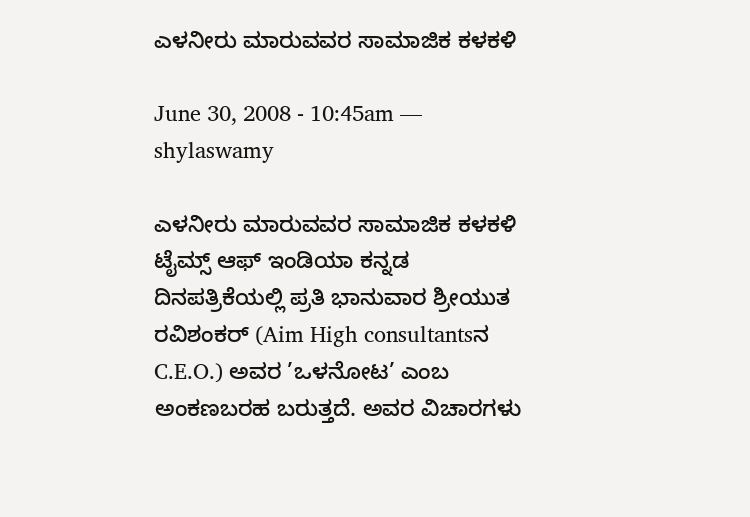ಎಳನೀರು ಮಾರುವವರ ಸಾಮಾಜಿಕ ಕಳಕಳಿ

June 30, 2008 - 10:45am — shylaswamy

ಎಳನೀರು ಮಾರುವವರ ಸಾಮಾಜಿಕ ಕಳಕಳಿ
ಟೈಮ್ಸ್ ಆಫ್ ಇಂಡಿಯಾ ಕನ್ನಡ ದಿನಪತ್ರಿಕೆಯಲ್ಲಿ ಪ್ರತಿ ಭಾನುವಾರ ಶ್ರೀಯುತ ರವಿಶಂಕರ್ (Aim High consultantsನ C.E.O.) ಅವರ ’ಒಳನೋಟ’ ಎಂಬ ಅಂಕಣಬರಹ ಬರುತ್ತದೆ. ಅವರ ವಿಚಾರಗಳು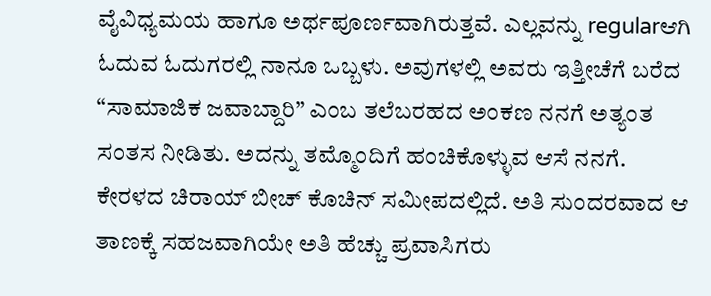ವೈವಿಧ್ಯಮಯ ಹಾಗೂ ಅರ್ಥಪೂರ್ಣವಾಗಿರುತ್ತವೆ. ಎಲ್ಲವನ್ನು regularಆಗಿ ಓದುವ ಓದುಗರಲ್ಲಿ ನಾನೂ ಒಬ್ಬಳು. ಅವುಗಳಲ್ಲಿ ಅವರು ಇತ್ತೀಚೆಗೆ ಬರೆದ “ಸಾಮಾಜಿಕ ಜವಾಬ್ದಾರಿ” ಎಂಬ ತಲೆಬರಹದ ಅಂಕಣ ನನಗೆ ಅತ್ಯಂತ ಸಂತಸ ನೀಡಿತು. ಅದನ್ನು ತಮ್ಮೊಂದಿಗೆ ಹಂಚಿಕೊಳ್ಳುವ ಆಸೆ ನನಗೆ.
ಕೇರಳದ ಚಿರಾಯ್ ಬೀಚ್ ಕೊಚಿನ್ ಸಮೀಪದಲ್ಲಿದೆ. ಅತಿ ಸುಂದರವಾದ ಆ ತಾಣಕ್ಕೆ ಸಹಜವಾಗಿಯೇ ಅತಿ ಹೆಚ್ಚು ಪ್ರವಾಸಿಗರು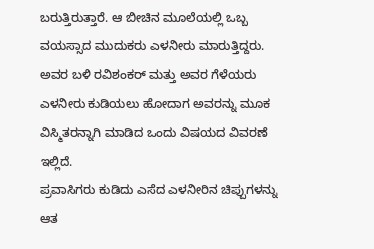ಬರುತ್ತಿರುತ್ತಾರೆ. ಆ ಬೀಚಿನ ಮೂಲೆಯಲ್ಲಿ ಒಬ್ಬ ವಯಸ್ಸಾದ ಮುದುಕರು ಎಳನೀರು ಮಾರುತ್ತಿದ್ದರು. ಅವರ ಬಳಿ ರವಿಶಂಕರ್ ಮತ್ತು ಅವರ ಗೆಳೆಯರು ಎಳನೀರು ಕುಡಿಯಲು ಹೋದಾಗ ಅವರನ್ನು ಮೂಕ ವಿಸ್ಮಿತರನ್ನಾಗಿ ಮಾಡಿದ ಒಂದು ವಿಷಯದ ವಿವರಣೆ ಇಲ್ಲಿದೆ.
ಪ್ರವಾಸಿಗರು ಕುಡಿದು ಎಸೆದ ಎಳನೀರಿನ ಚಿಪ್ಪುಗಳನ್ನು ಆತ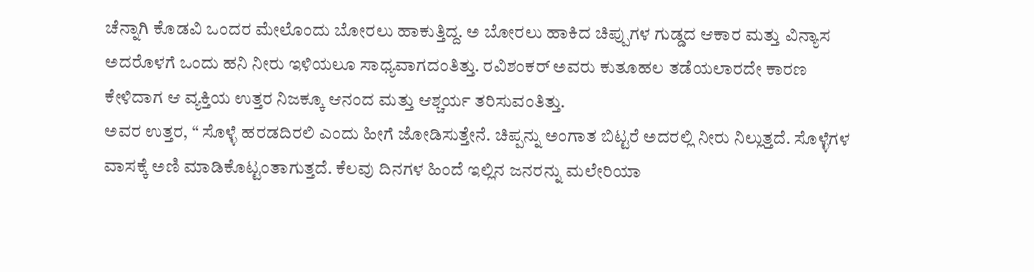ಚೆನ್ನಾಗಿ ಕೊಡವಿ ಒಂದರ ಮೇಲೊಂದು ಬೋರಲು ಹಾಕುತ್ತಿದ್ದ. ಅ ಬೋರಲು ಹಾಕಿದ ಚಿಪ್ಪುಗಳ ಗುಡ್ಡದ ಆಕಾರ ಮತ್ತು ವಿನ್ಯಾಸ ಅದರೊಳಗೆ ಒಂದು ಹನಿ ನೀರು ಇಳಿಯಲೂ ಸಾಧ್ಯವಾಗದಂತಿತ್ತು. ರವಿಶಂಕರ್ ಅವರು ಕುತೂಹಲ ತಡೆಯಲಾರದೇ ಕಾರಣ ಕೇಳಿದಾಗ ಆ ವ್ಯಕ್ತಿಯ ಉತ್ತರ ನಿಜಕ್ಕೂ ಆನಂದ ಮತ್ತು ಆಶ್ಚರ್ಯ ತರಿಸುವಂತಿತ್ತು.
ಅವರ ಉತ್ತರ, “ ಸೊಳ್ಳೆ ಹರಡದಿರಲಿ ಎಂದು ಹೀಗೆ ಜೋಡಿಸುತ್ತೇನೆ. ಚಿಪ್ಪನ್ನು ಅಂಗಾತ ಬಿಟ್ಟರೆ ಅದರಲ್ಲಿ ನೀರು ನಿಲ್ಲುತ್ತದೆ. ಸೊಳ್ಳೆಗಳ ವಾಸಕ್ಕೆ ಅಣಿ ಮಾಡಿಕೊಟ್ಟಂತಾಗುತ್ತದೆ. ಕೆಲವು ದಿನಗಳ ಹಿಂದೆ ಇಲ್ಲಿನ ಜನರನ್ನು ಮಲೇರಿಯಾ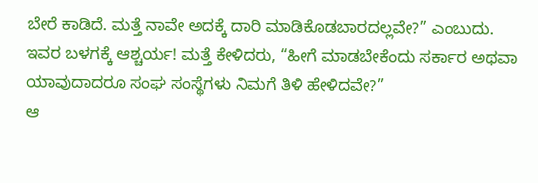ಬೇರೆ ಕಾಡಿದೆ. ಮತ್ತೆ ನಾವೇ ಅದಕ್ಕೆ ದಾರಿ ಮಾಡಿಕೊಡಬಾರದಲ್ಲವೇ?” ಎಂಬುದು.
ಇವರ ಬಳಗಕ್ಕೆ ಆಶ್ಚರ್ಯ! ಮತ್ತೆ ಕೇಳಿದರು, “ಹೀಗೆ ಮಾಡಬೇಕೆಂದು ಸರ್ಕಾರ ಅಥವಾ ಯಾವುದಾದರೂ ಸಂಘ ಸಂಸ್ಥೆಗಳು ನಿಮಗೆ ತಿಳಿ ಹೇಳಿದವೇ?”
ಆ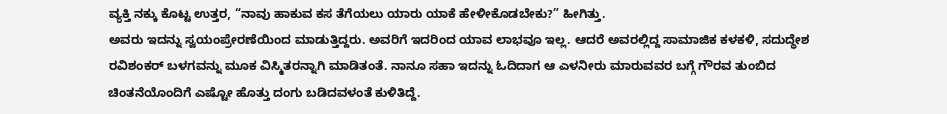ವ್ಯಕ್ತಿ ನಕ್ಕು ಕೊಟ್ಟ ಉತ್ತರ, “ನಾವು ಹಾಕುವ ಕಸ ತೆಗೆಯಲು ಯಾರು ಯಾಕೆ ಹೇಳೀಕೊಡಬೇಕು?” ಹೀಗಿತ್ತು.
ಅವರು ಇದನ್ನು ಸ್ವಯಂಪ್ರೇರಣೆಯಿಂದ ಮಾಡುತ್ತಿದ್ದರು. ಅವರಿಗೆ ಇದರಿಂದ ಯಾವ ಲಾಭವೂ ಇಲ್ಲ. ಆದರೆ ಅವರಲ್ಲಿದ್ದ ಸಾಮಾಜಿಕ ಕಳಕಳಿ, ಸದುದ್ಧೇಶ ರವಿಶಂಕರ್ ಬಳಗವನ್ನು ಮೂಕ ವಿಸ್ಮಿತರನ್ನಾಗಿ ಮಾಡಿತಂತೆ. ನಾನೂ ಸಹಾ ಇದನ್ನು ಓದಿದಾಗ ಆ ಎಳನೀರು ಮಾರುವವರ ಬಗ್ಗೆ ಗೌರವ ತುಂಬಿದ ಚಿಂತನೆಯೊಂದಿಗೆ ಎಷ್ಟೋ ಹೊತ್ತು ದಂಗು ಬಡಿದವಳಂತೆ ಕುಳಿತಿದ್ದೆ.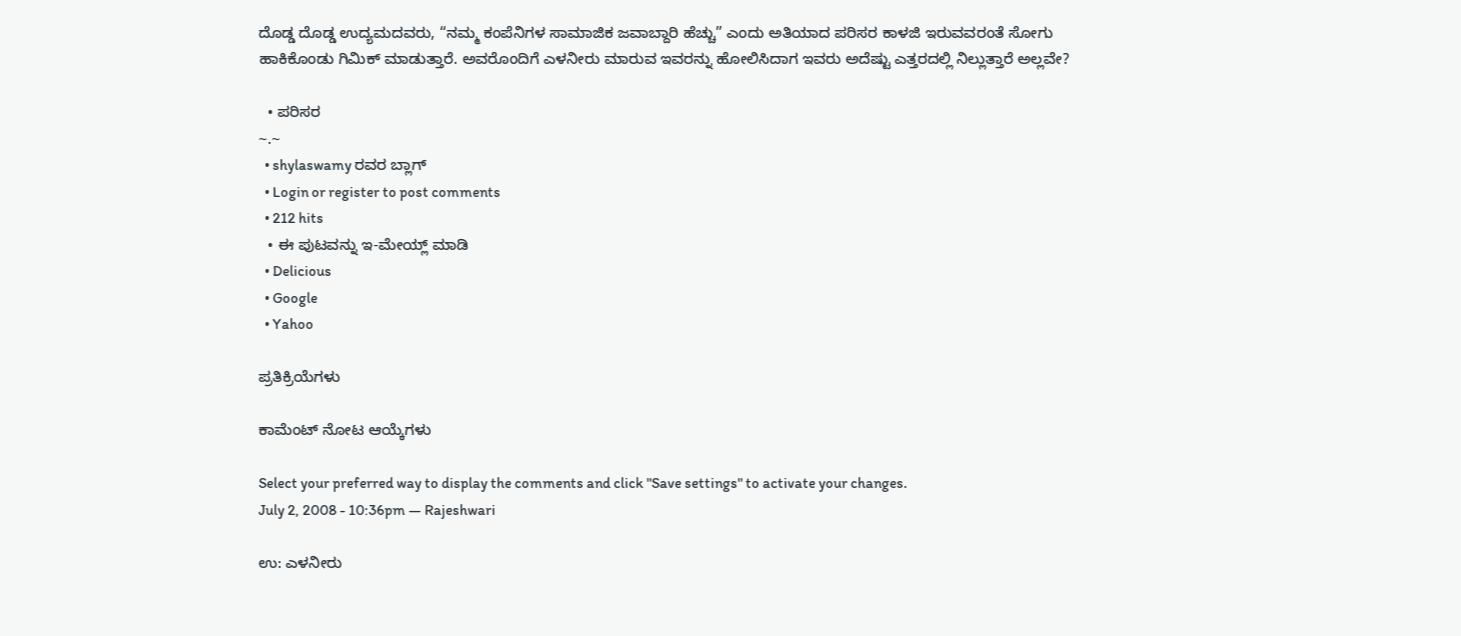ದೊಡ್ಡ ದೊಡ್ಡ ಉದ್ಯಮದವರು, “ನಮ್ಮ ಕಂಪೆನಿಗಳ ಸಾಮಾಜಿಕ ಜವಾಬ್ದಾರಿ ಹೆಚ್ಚು” ಎಂದು ಅತಿಯಾದ ಪರಿಸರ ಕಾಳಜಿ ಇರುವವರಂತೆ ಸೋಗು ಹಾಕಿಕೊಂಡು ಗಿಮಿಕ್ ಮಾಡುತ್ತಾರೆ. ಅವರೊಂದಿಗೆ ಎಳನೀರು ಮಾರುವ ಇವರನ್ನು ಹೋಲಿಸಿದಾಗ ಇವರು ಅದೆಷ್ಟು ಎತ್ತರದಲ್ಲಿ ನಿಲ್ಲುತ್ತಾರೆ ಅಲ್ಲವೇ?

  • ಪರಿಸರ
~.~
  • shylaswamy ರವರ ಬ್ಲಾಗ್
  • Login or register to post comments
  • 212 hits
  • ಈ ಪುಟವನ್ನು ಇ-ಮೇಯ್ಲ್ ಮಾಡಿ
  • Delicious
  • Google
  • Yahoo

ಪ್ರತಿಕ್ರಿಯೆಗಳು

ಕಾಮೆಂಟ್ ನೋಟ ಆಯ್ಕೆಗಳು

Select your preferred way to display the comments and click "Save settings" to activate your changes.
July 2, 2008 - 10:36pm — Rajeshwari

ಉ: ಎಳನೀರು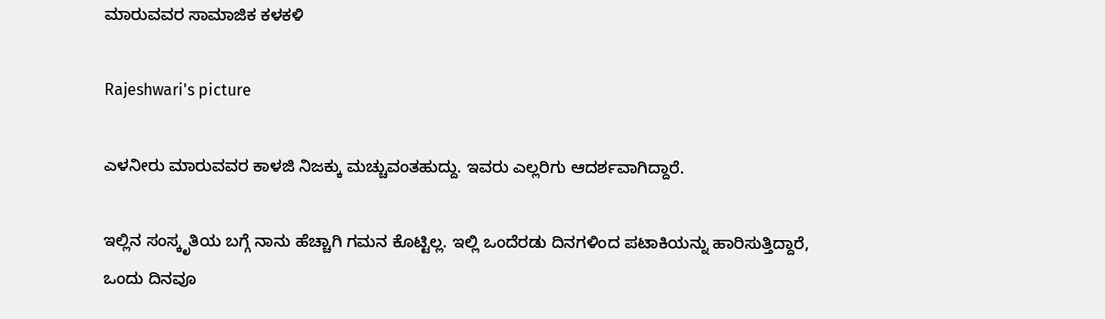ಮಾರುವವರ ಸಾಮಾಜಿಕ ಕಳಕಳಿ

Rajeshwari's picture

ಎಳನೀರು ಮಾರುವವರ ಕಾಳಜಿ ನಿಜಕ್ಕು ಮಚ್ಚುವಂತಹುದ್ದು. ಇವರು ಎಲ್ಲರಿಗು ಆದರ್ಶವಾಗಿದ್ದಾರೆ.

ಇಲ್ಲಿನ ಸಂಸ್ಕೃತಿಯ ಬಗ್ಗೆ ನಾನು ಹೆಚ್ಚಾಗಿ ಗಮನ ಕೊಟ್ಟಿಲ್ಲ. ಇಲ್ಲಿ ಒಂದೆರಡು ದಿನಗಳಿಂದ ಪಟಾಕಿಯನ್ನು ಹಾರಿಸುತ್ತಿದ್ದಾರೆ, ಒಂದು ದಿನವೂ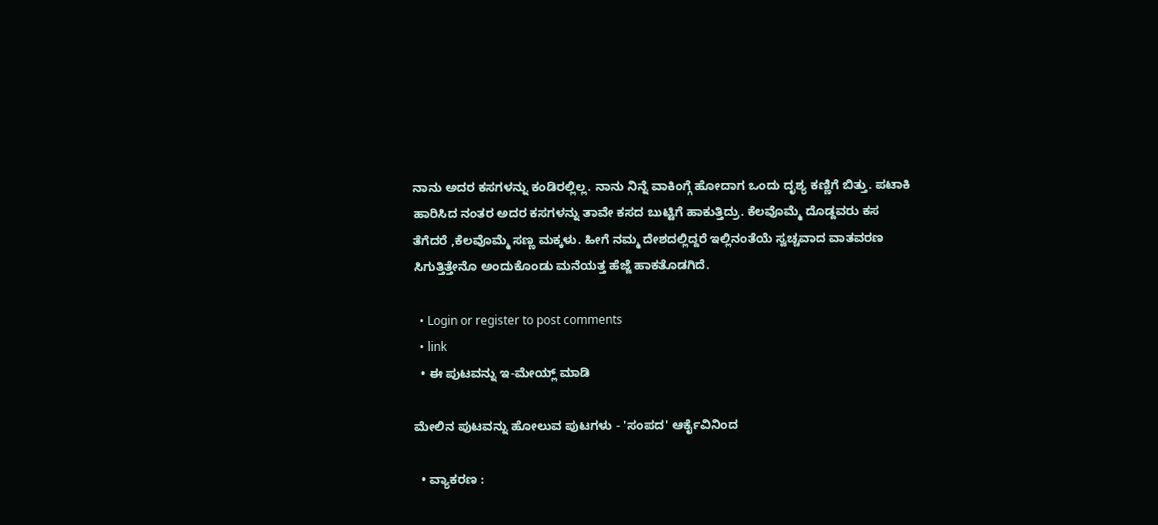ನಾನು ಅದರ ಕಸಗಳನ್ನು ಕಂಡಿರಲ್ಲಿಲ್ಲ. ನಾನು ನಿನ್ನೆ ವಾಕಿಂಗ್ಗೆ ಹೋದಾಗ ಒಂದು ದೃಶ್ಯ ಕಣ್ಣಿಗೆ ಬಿತ್ತು. ಪಟಾಕಿ ಹಾರಿಸಿದ ನಂತರ ಅದರ ಕಸಗಳನ್ನು ತಾವೇ ಕಸದ ಬುಟ್ಟಿಗೆ ಹಾಕುತ್ತಿದ್ರು. ಕೆಲವೊಮ್ಮೆ ದೊಡ್ದವರು ಕಸ ತೆಗೆದರೆ ,ಕೆಲವೊಮ್ಮೆ ಸಣ್ಣ ಮಕ್ಕಳು. ಹೀಗೆ ನಮ್ಮ ದೇಶದಲ್ಲಿದ್ದರೆ ಇಲ್ಲಿನಂತೆಯೆ ಸ್ವಚ್ಚವಾದ ವಾತವರಣ ಸಿಗುತ್ತಿತ್ತೇನೊ ಅಂದುಕೊಂಡು ಮನೆಯತ್ತ ಹೆಜ್ಜೆ ಹಾಕತೊಡಗಿದೆ.

  • Login or register to post comments
  • link
  • ಈ ಪುಟವನ್ನು ಇ-ಮೇಯ್ಲ್ ಮಾಡಿ

ಮೇಲಿನ ಪುಟವನ್ನು ಹೋಲುವ ಪುಟಗಳು - 'ಸಂಪದ' ಆರ್ಕೈವಿನಿಂದ

  • ವ್ಯಾಕರಣ :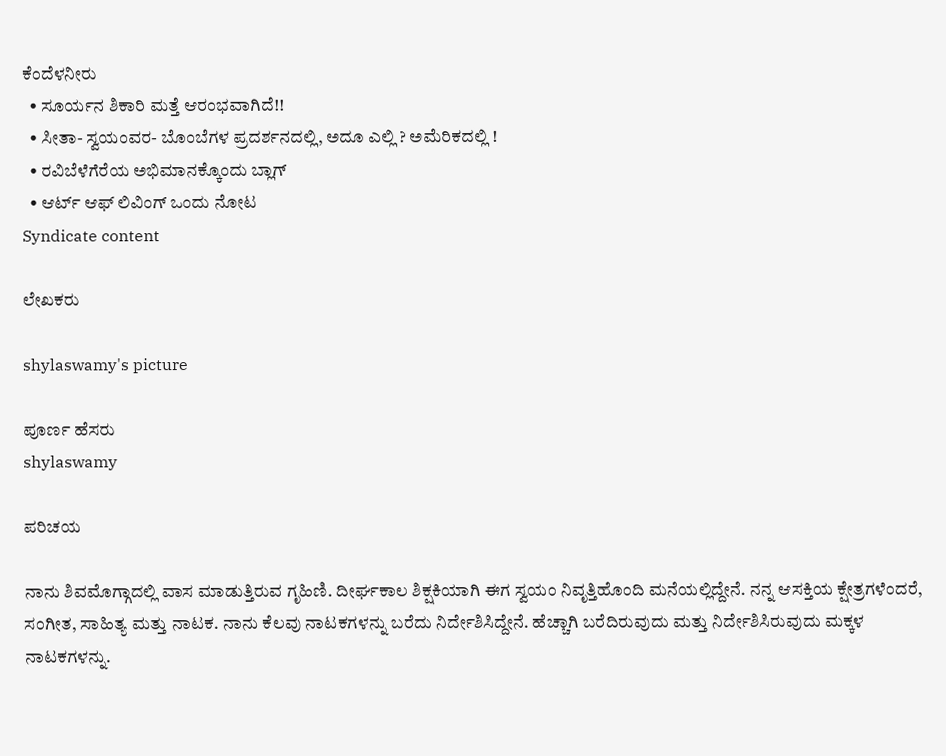ಕೆಂದೆಳನೀರು
  • ಸೂರ್ಯನ ಶಿಕಾರಿ ಮತ್ತೆ ಆರಂಭವಾಗಿದೆ!!
  • ಸೀತಾ- ಸ್ವಯಂವರ- ಬೊಂಬೆಗಳ ಪ್ರದರ್ಶನದಲ್ಲಿ, ಅದೂ ಎಲ್ಲಿ ? ಅಮೆರಿಕದಲ್ಲಿ !
  • ರವಿಬೆಳೆಗೆರೆಯ ಅಭಿಮಾನಕ್ಕೊಂದು ಬ್ಲಾಗ್
  • ಆರ್ಟ್ ಆಫ್ ಲಿವಿಂಗ್ ಒಂದು ನೋಟ
Syndicate content

ಲೇಖಕರು

shylaswamy's picture

ಪೂರ್ಣ ಹೆಸರು
shylaswamy

ಪರಿಚಯ

ನಾನು ಶಿವಮೊಗ್ಗಾದಲ್ಲಿ ವಾಸ ಮಾಡುತ್ತಿರುವ ಗೃಹಿಣಿ. ದೀರ್ಘಕಾಲ ಶಿಕ್ಷಕಿಯಾಗಿ ಈಗ ಸ್ವಯಂ ನಿವೃತ್ತಿಹೊಂದಿ ಮನೆಯಲ್ಲಿದ್ದೇನೆ. ನನ್ನ ಆಸಕ್ತಿಯ ಕ್ಷೇತ್ರಗಳೆಂದರೆ, ಸಂಗೀತ, ಸಾಹಿತ್ಯ ಮತ್ತು ನಾಟಕ. ನಾನು ಕೆಲವು ನಾಟಕಗಳನ್ನು ಬರೆದು ನಿರ್ದೇಶಿಸಿದ್ದೇನೆ. ಹೆಚ್ಚಾಗಿ ಬರೆದಿರುವುದು ಮತ್ತು ನಿರ್ದೇಶಿಸಿರುವುದು ಮಕ್ಕಳ ನಾಟಕಗಳನ್ನು.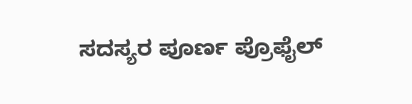ಸದಸ್ಯರ ಪೂರ್ಣ ಪ್ರೊಫೈಲ್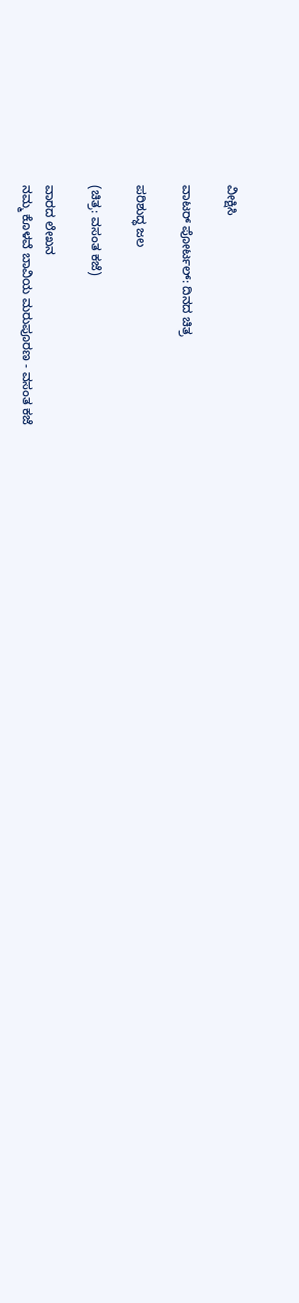ವೀಕ್ಷಿಸಿ

ವಾಟರ್ ಪೋರ್ಟಲ್: ದಿನದ ಚಿತ್ರ

ಪರಿಶುದ್ಧ ಜಲ

(ಚಿತ್ರ: ವಸಂತ ಕಜೆ)

ವಾರದ ಲೇಖನ
ನಮ್ಮ ಕೊಳವೆ ಬಾವಿಯ ಮರುಪೂರಣ - ವಸಂತ ಕಜೆ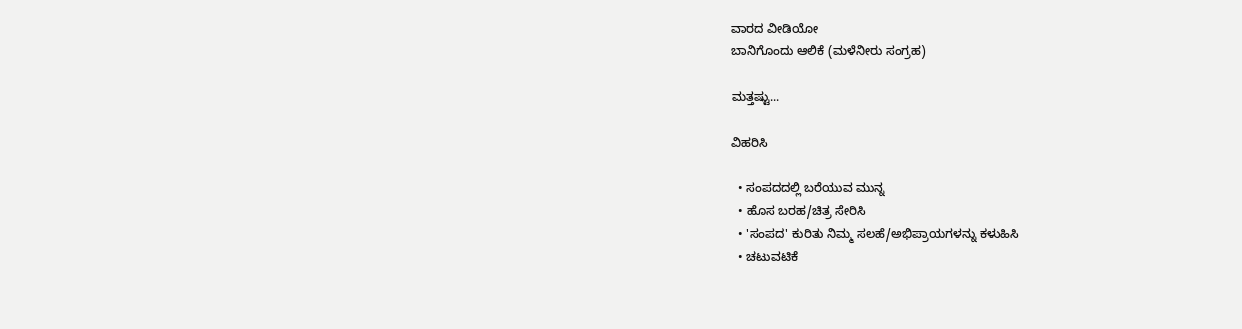ವಾರದ ವೀಡಿಯೋ
ಬಾನಿಗೊಂದು ಆಲಿಕೆ (ಮಳೆನೀರು ಸಂಗ್ರಹ)

ಮತ್ತಷ್ಟು...

ವಿಹರಿಸಿ

  • ಸಂಪದದಲ್ಲಿ ಬರೆಯುವ ಮುನ್ನ
  • ಹೊಸ ಬರಹ/ಚಿತ್ರ ಸೇರಿಸಿ
  • 'ಸಂಪದ' ಕುರಿತು ನಿಮ್ಮ ಸಲಹೆ/ಅಭಿಪ್ರಾಯಗಳನ್ನು ಕಳುಹಿಸಿ
  • ಚಟುವಟಿಕೆ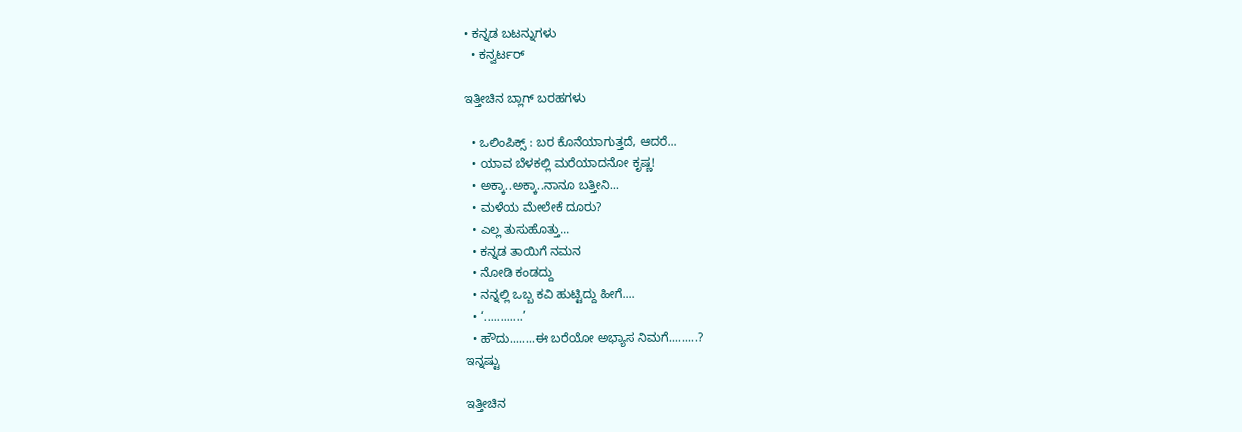• ಕನ್ನಡ ಬಟನ್ನುಗಳು
  • ಕನ್ವರ್ಟರ್

ಇತ್ತೀಚಿನ ಬ್ಲಾಗ್ ಬರಹಗಳು

  • ಒಲಿಂಪಿಕ್ಸ್ : ಬರ ಕೊನೆಯಾಗುತ್ತದೆ, ಆದರೆ...
  • ಯಾವ ಬೆಳಕಲ್ಲಿ ಮರೆಯಾದನೋ ಕೃಷ್ಣ!
  • ಅಕ್ಕಾ..ಅಕ್ಕಾ..ನಾನೂ ಬತ್ತೀನಿ...
  • ಮಳೆಯ ಮೇಲೇಕೆ ದೂರು?
  • ಎಲ್ಲ ತುಸುಹೊತ್ತು...
  • ಕನ್ನಡ ತಾಯಿಗೆ ನಮನ
  • ನೋಡಿ ಕಂಡದ್ದು
  • ನನ್ನಲ್ಲಿ ಒಬ್ಬ ಕವಿ ಹುಟ್ಟಿದ್ದು ಹೀಗೆ....
  • ‘............’
  • ಹೌದು........ಈ ಬರೆಯೋ ಅಭ್ಯಾಸ ನಿಮಗೆ.........?
ಇನ್ನಷ್ಟು

ಇತ್ತೀಚಿನ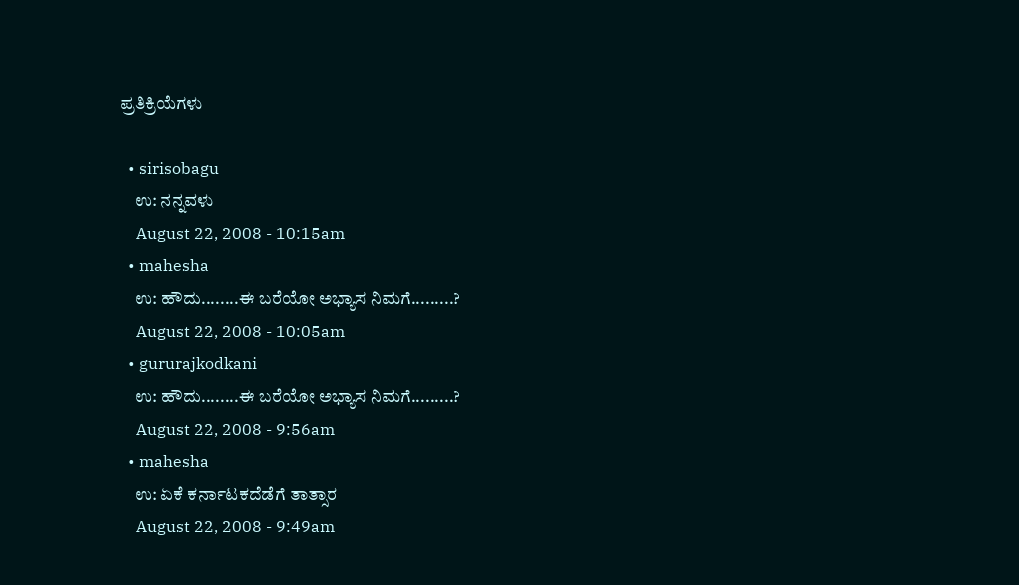ಪ್ರತಿಕ್ರಿಯೆಗಳು

  • sirisobagu
    ಉ: ನನ್ನವಳು
    August 22, 2008 - 10:15am
  • mahesha
    ಉ: ಹೌದು........ಈ ಬರೆಯೋ ಅಭ್ಯಾಸ ನಿಮಗೆ.........?
    August 22, 2008 - 10:05am
  • gururajkodkani
    ಉ: ಹೌದು........ಈ ಬರೆಯೋ ಅಭ್ಯಾಸ ನಿಮಗೆ.........?
    August 22, 2008 - 9:56am
  • mahesha
    ಉ: ಏಕೆ ಕರ್ನಾಟಕದೆಡೆಗೆ ತಾತ್ಸಾರ
    August 22, 2008 - 9:49am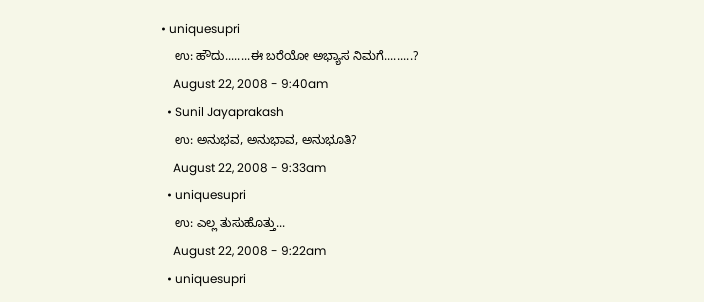• uniquesupri
    ಉ: ಹೌದು........ಈ ಬರೆಯೋ ಅಭ್ಯಾಸ ನಿಮಗೆ.........?
    August 22, 2008 - 9:40am
  • Sunil Jayaprakash
    ಉ: ಅನುಭವ, ಅನುಭಾವ, ಅನುಭೂತಿ?
    August 22, 2008 - 9:33am
  • uniquesupri
    ಉ: ಎಲ್ಲ ತುಸುಹೊತ್ತು...
    August 22, 2008 - 9:22am
  • uniquesupri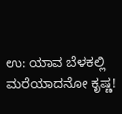ಉ: ಯಾವ ಬೆಳಕಲ್ಲಿ ಮರೆಯಾದನೋ ಕೃಷ್ಣ!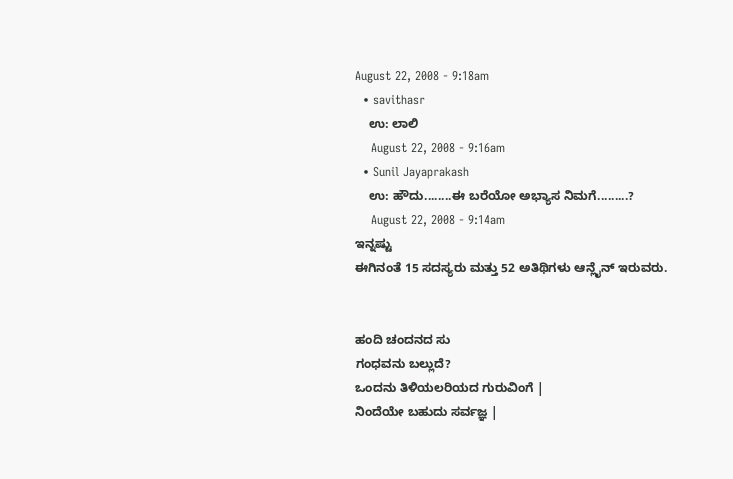August 22, 2008 - 9:18am
  • savithasr
    ಉ: ಲಾಲಿ
    August 22, 2008 - 9:16am
  • Sunil Jayaprakash
    ಉ: ಹೌದು........ಈ ಬರೆಯೋ ಅಭ್ಯಾಸ ನಿಮಗೆ.........?
    August 22, 2008 - 9:14am
ಇನ್ನಷ್ಟು
ಈಗಿನಂತೆ 15 ಸದಸ್ಯರು ಮತ್ತು 52 ಅತಿಥಿಗಳು ಆನ್ಲೈನ್ ಇರುವರು.


ಹಂದಿ ಚಂದನದ ಸು
ಗಂಧವನು ಬಲ್ಲುದೆ?
ಒಂದನು ತಿಳಿಯಲರಿಯದ ಗುರುವಿಂಗೆ |
ನಿಂದೆಯೇ ಬಹುದು ಸರ್ವಜ್ಞ |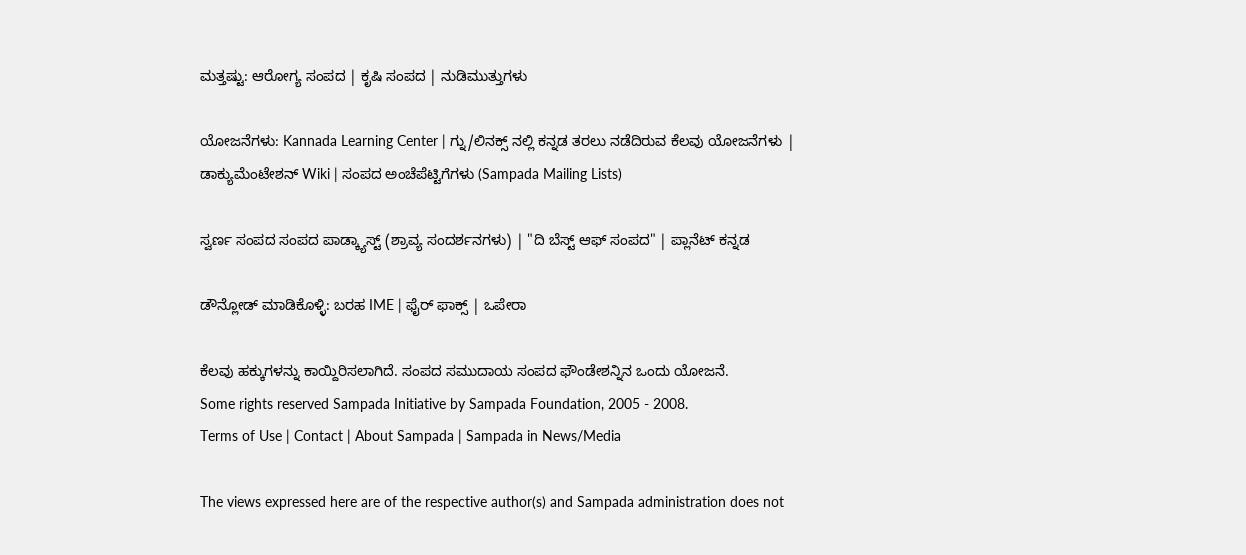ಮತ್ತಷ್ಟು: ಆರೋಗ್ಯ ಸಂಪದ | ಕೃಷಿ ಸಂಪದ | ನುಡಿಮುತ್ತುಗಳು

ಯೋಜನೆಗಳು: Kannada Learning Center | ಗ್ನು/ಲಿನಕ್ಸ್ ನಲ್ಲಿ ಕನ್ನಡ ತರಲು ನಡೆದಿರುವ ಕೆಲವು ಯೋಜನೆಗಳು | ಡಾಕ್ಯುಮೆಂಟೇಶನ್ Wiki | ಸಂಪದ ಅಂಚೆಪೆಟ್ಟಿಗೆಗಳು (Sampada Mailing Lists)

ಸ್ವರ್ಣ ಸಂಪದ ಸಂಪದ ಪಾಡ್ಕ್ಯಾಸ್ಟ್ (ಶ್ರಾವ್ಯ ಸಂದರ್ಶನಗಳು) | "ದಿ ಬೆಸ್ಟ್ ಆಫ್ ಸಂಪದ" | ಪ್ಲಾನೆಟ್ ಕನ್ನಡ

ಡೌನ್ಲೋಡ್ ಮಾಡಿಕೊಳ್ಳಿ: ಬರಹ IME | ಫೈರ್ ಫಾಕ್ಸ್ | ಒಪೇರಾ

ಕೆಲವು ಹಕ್ಕುಗಳನ್ನು ಕಾಯ್ದಿರಿಸಲಾಗಿದೆ. ಸಂಪದ ಸಮುದಾಯ ಸಂಪದ ಫೌಂಡೇಶನ್ನಿನ ಒಂದು ಯೋಜನೆ.
Some rights reserved Sampada Initiative by Sampada Foundation, 2005 - 2008.
Terms of Use | Contact | About Sampada | Sampada in News/Media

The views expressed here are of the respective author(s) and Sampada administration does not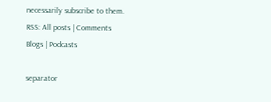necessarily subscribe to them.
RSS: All posts | Comments
Blogs | Podcasts

separator